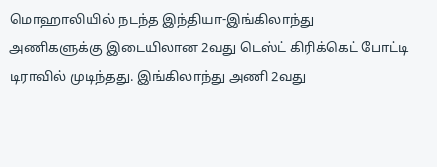மொஹாலியில் நடந்த இந்தியா-இங்கிலாந்து அணிகளுக்கு இடையிலான 2வது டெஸ்ட் கிரிக்கெட் போட்டி டிராவில் முடிந்தது. இங்கிலாந்து அணி 2வது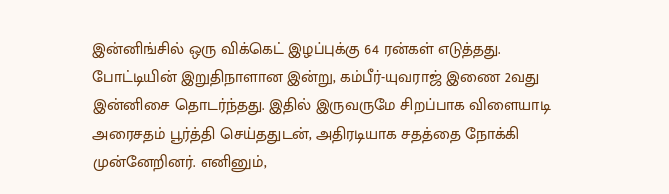இன்னிங்சில் ஒரு விக்கெட் இழப்புக்கு 64 ரன்கள் எடுத்தது.
போட்டியின் இறுதிநாளான இன்று, கம்பீர்-யுவராஜ் இணை 2வது இன்னிசை தொடர்ந்தது. இதில் இருவருமே சிறப்பாக விளையாடி அரைசதம் பூர்த்தி செய்ததுடன், அதிரடியாக சதத்தை நோக்கி முன்னேறினர். எனினும்,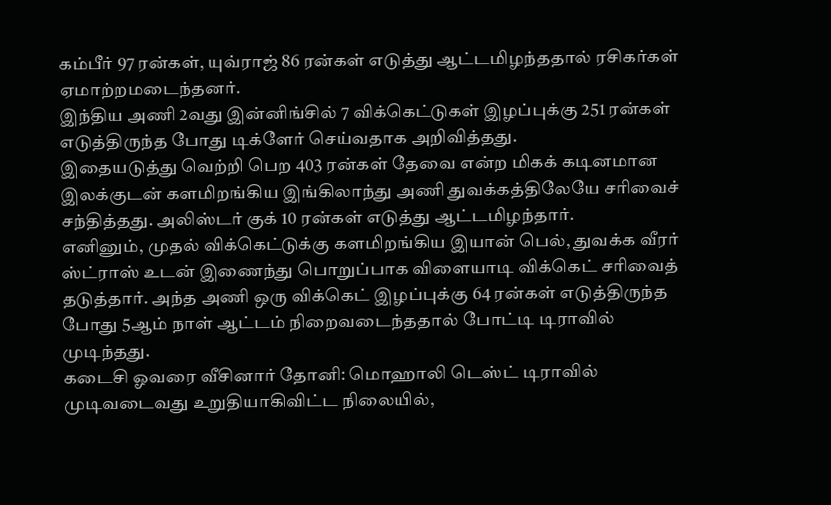கம்பீர் 97 ரன்கள், யுவ்ராஜ் 86 ரன்கள் எடுத்து ஆட்டமிழந்ததால் ரசிகர்கள் ஏமாற்றமடைந்தனர்.
இந்திய அணி 2வது இன்னிங்சில் 7 விக்கெட்டுகள் இழப்புக்கு 251 ரன்கள் எடுத்திருந்த போது டிக்ளேர் செய்வதாக அறிவித்தது.
இதையடுத்து வெற்றி பெற 403 ரன்கள் தேவை என்ற மிகக் கடினமான இலக்குடன் களமிறங்கிய இங்கிலாந்து அணி துவக்கத்திலேயே சரிவைச் சந்தித்தது. அலிஸ்டர் குக் 10 ரன்கள் எடுத்து ஆட்டமிழந்தார்.
எனினும், முதல் விக்கெட்டுக்கு களமிறங்கிய இயான் பெல், துவக்க வீரர் ஸ்ட்ராஸ் உடன் இணைந்து பொறுப்பாக விளையாடி விக்கெட் சரிவைத் தடுத்தார். அந்த அணி ஒரு விக்கெட் இழப்புக்கு 64 ரன்கள் எடுத்திருந்த போது 5ஆம் நாள் ஆட்டம் நிறைவடைந்ததால் போட்டி டிராவில் முடிந்தது.
கடைசி ஓவரை வீசினார் தோனி: மொஹாலி டெஸ்ட் டிராவில் முடிவடைவது உறுதியாகிவிட்ட நிலையில்,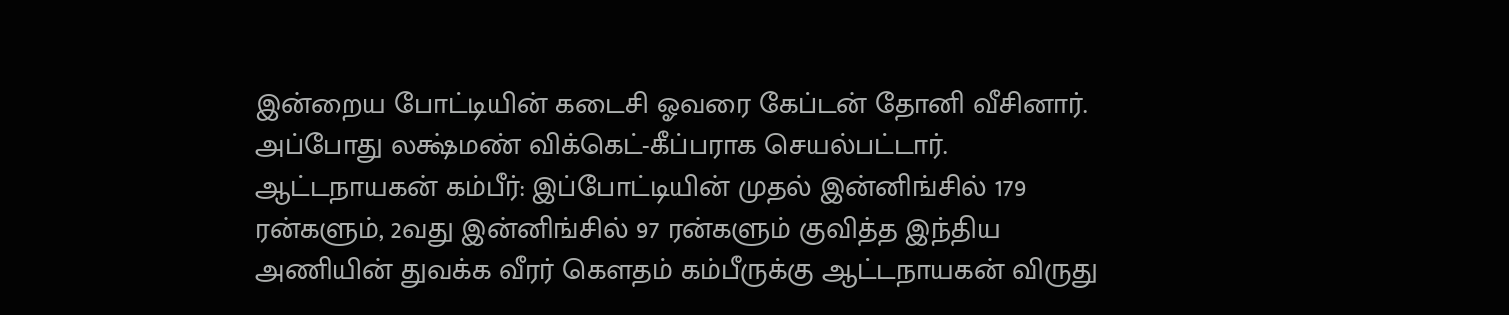இன்றைய போட்டியின் கடைசி ஓவரை கேப்டன் தோனி வீசினார். அப்போது லக்ஷ்மண் விக்கெட்-கீப்பராக செயல்பட்டார்.
ஆட்டநாயகன் கம்பீர்: இப்போட்டியின் முதல் இன்னிங்சில் 179 ரன்களும், 2வது இன்னிங்சில் 97 ரன்களும் குவித்த இந்திய அணியின் துவக்க வீரர் கௌதம் கம்பீருக்கு ஆட்டநாயகன் விருது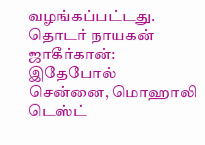வழங்கப்பட்டது.
தொடர் நாயகன் ஜாகீர்கான்: இதேபோல் சென்னை, மொஹாலி டெஸ்ட்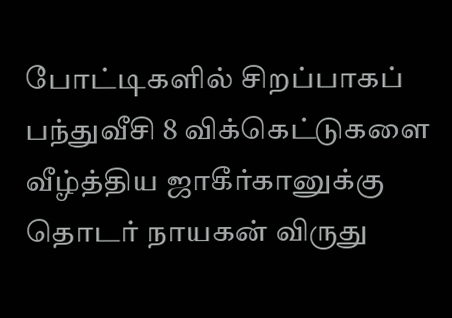போட்டிகளில் சிறப்பாகப் பந்துவீசி 8 விக்கெட்டுகளை வீழ்த்திய ஜாகீர்கானுக்கு தொடர் நாயகன் விருது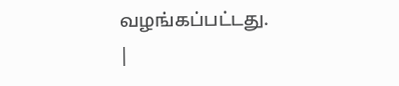வழங்கப்பட்டது. |